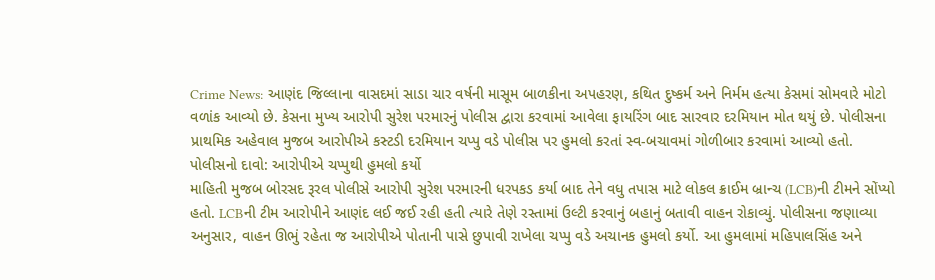Crime News: આણંદ જિલ્લાના વાસદમાં સાડા ચાર વર્ષની માસૂમ બાળકીના અપહરણ, કથિત દુષ્કર્મ અને નિર્મમ હત્યા કેસમાં સોમવારે મોટો વળાંક આવ્યો છે. કેસના મુખ્ય આરોપી સુરેશ પરમારનું પોલીસ દ્વારા કરવામાં આવેલા ફાયરિંગ બાદ સારવાર દરમિયાન મોત થયું છે. પોલીસના પ્રાથમિક અહેવાલ મુજબ આરોપીએ કસ્ટડી દરમિયાન ચપ્પુ વડે પોલીસ પર હુમલો કરતાં સ્વ-બચાવમાં ગોળીબાર કરવામાં આવ્યો હતો.
પોલીસનો દાવો: આરોપીએ ચપ્પુથી હુમલો કર્યો
માહિતી મુજબ બોરસદ રૂરલ પોલીસે આરોપી સુરેશ પરમારની ધરપકડ કર્યા બાદ તેને વધુ તપાસ માટે લોકલ ક્રાઈમ બ્રાન્ચ (LCB)ની ટીમને સોંપ્યો હતો. LCBની ટીમ આરોપીને આણંદ લઈ જઈ રહી હતી ત્યારે તેણે રસ્તામાં ઉલ્ટી કરવાનું બહાનું બતાવી વાહન રોકાવ્યું. પોલીસના જણાવ્યા અનુસાર, વાહન ઊભું રહેતા જ આરોપીએ પોતાની પાસે છુપાવી રાખેલા ચપ્પુ વડે અચાનક હુમલો કર્યો. આ હુમલામાં મહિપાલસિંહ અને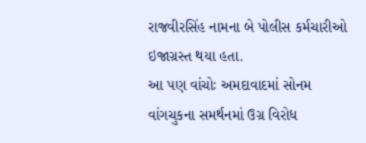રાજવીરસિંહ નામના બે પોલીસ કર્મચારીઓ ઇજાગ્રસ્ત થયા હતા.
આ પણ વાંચોઃ અમદાવાદમાં સોનમ વાંગચુકના સમર્થનમાં ઉગ્ર વિરોધ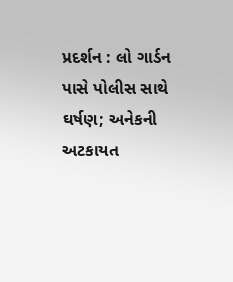પ્રદર્શન : લો ગાર્ડન પાસે પોલીસ સાથે ઘર્ષણ; અનેકની અટકાયત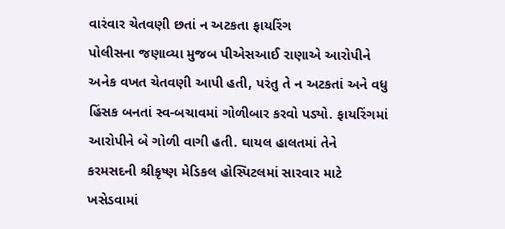વારંવાર ચેતવણી છતાં ન અટકતા ફાયરિંગ
પોલીસના જણાવ્યા મુજબ પીએસઆઈ રાણાએ આરોપીને અનેક વખત ચેતવણી આપી હતી, પરંતુ તે ન અટકતાં અને વધુ હિંસક બનતાં સ્વ-બચાવમાં ગોળીબાર કરવો પડ્યો. ફાયરિંગમાં આરોપીને બે ગોળી વાગી હતી. ઘાયલ હાલતમાં તેને કરમસદની શ્રીકૃષ્ણ મેડિકલ હોસ્પિટલમાં સારવાર માટે ખસેડવામાં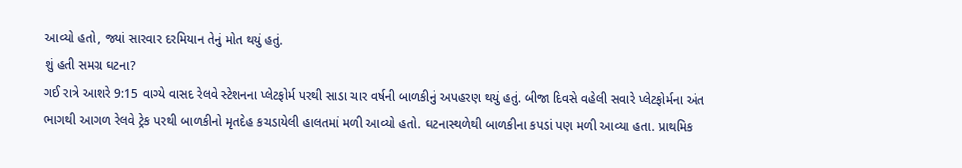આવ્યો હતો, જ્યાં સારવાર દરમિયાન તેનું મોત થયું હતું.
શું હતી સમગ્ર ઘટના?
ગઈ રાત્રે આશરે 9:15 વાગ્યે વાસદ રેલવે સ્ટેશનના પ્લેટફોર્મ પરથી સાડા ચાર વર્ષની બાળકીનું અપહરણ થયું હતું. બીજા દિવસે વહેલી સવારે પ્લેટફોર્મના અંત ભાગથી આગળ રેલવે ટ્રેક પરથી બાળકીનો મૃતદેહ કચડાયેલી હાલતમાં મળી આવ્યો હતો. ઘટનાસ્થળેથી બાળકીના કપડાં પણ મળી આવ્યા હતા. પ્રાથમિક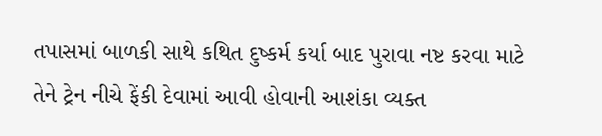તપાસમાં બાળકી સાથે કથિત દુષ્કર્મ કર્યા બાદ પુરાવા નષ્ટ કરવા માટે તેને ટ્રેન નીચે ફેંકી દેવામાં આવી હોવાની આશંકા વ્યક્ત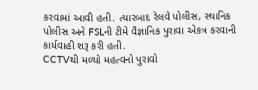કરવામાં આવી હતી. ત્યારબાદ રેલવે પોલીસ, સ્થાનિક પોલીસ અને FSLની ટીમે વૈજ્ઞાનિક પુરાવા એકત્ર કરવાની કાર્યવાહી શરૂ કરી હતી.
CCTVથી મળ્યો મહત્વનો પુરાવો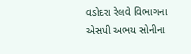વડોદરા રેલવે વિભાગના એસપી અભય સોનીના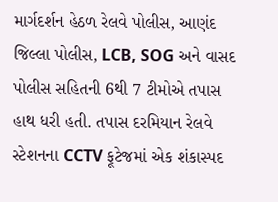માર્ગદર્શન હેઠળ રેલવે પોલીસ, આણંદ જિલ્લા પોલીસ, LCB, SOG અને વાસદ પોલીસ સહિતની 6થી 7 ટીમોએ તપાસ હાથ ધરી હતી. તપાસ દરમિયાન રેલવે સ્ટેશનના CCTV ફૂટેજમાં એક શંકાસ્પદ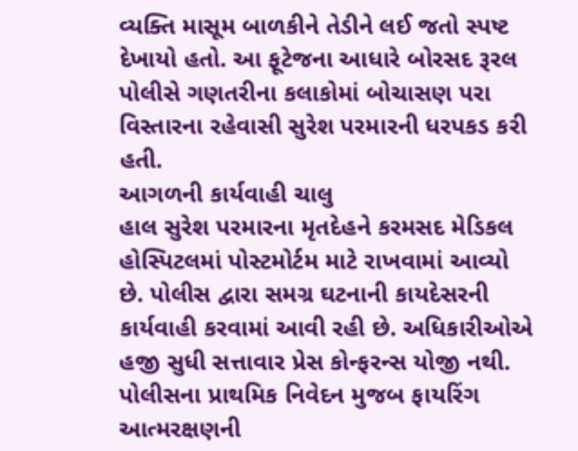વ્યક્તિ માસૂમ બાળકીને તેડીને લઈ જતો સ્પષ્ટ દેખાયો હતો. આ ફૂટેજના આધારે બોરસદ રૂરલ પોલીસે ગણતરીના કલાકોમાં બોચાસણ પરા વિસ્તારના રહેવાસી સુરેશ પરમારની ધરપકડ કરી હતી.
આગળની કાર્યવાહી ચાલુ
હાલ સુરેશ પરમારના મૃતદેહને કરમસદ મેડિકલ હોસ્પિટલમાં પોસ્ટમોર્ટમ માટે રાખવામાં આવ્યો છે. પોલીસ દ્વારા સમગ્ર ઘટનાની કાયદેસરની કાર્યવાહી કરવામાં આવી રહી છે. અધિકારીઓએ હજી સુધી સત્તાવાર પ્રેસ કોન્ફરન્સ યોજી નથી. પોલીસના પ્રાથમિક નિવેદન મુજબ ફાયરિંગ આત્મરક્ષણની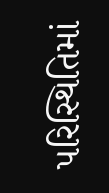પરિસ્થિતિમાં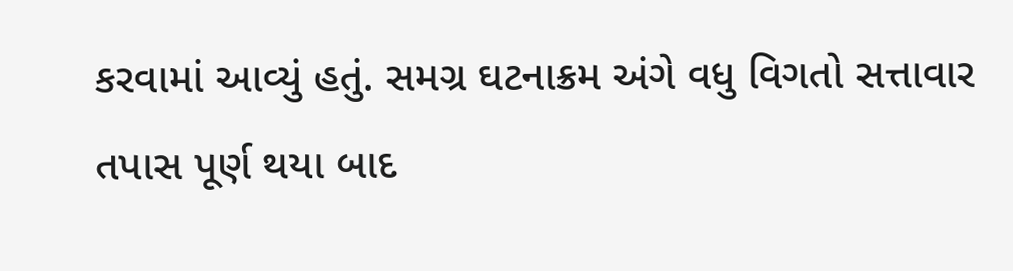કરવામાં આવ્યું હતું. સમગ્ર ઘટનાક્રમ અંગે વધુ વિગતો સત્તાવાર તપાસ પૂર્ણ થયા બાદ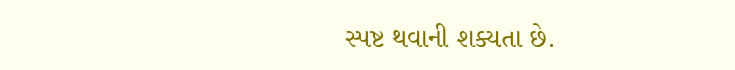સ્પષ્ટ થવાની શક્યતા છે.